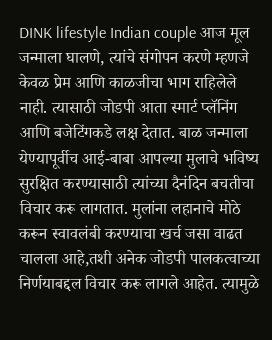DINK lifestyle Indian couple आज मूल जन्माला घालणे, त्यांचे संगोपन करणे म्हणजे केवळ प्रेम आणि काळजीचा भाग राहिलेले नाही. त्यासाठी जोडपी आता स्मार्ट प्लॅनिंग आणि बजेटिंगकडे लक्ष देतात. बाळ जन्माला येण्यापूर्वीच आई-बाबा आपल्या मुलाचे भविष्य सुरक्षित करण्यासाठी त्यांच्या दैनंदिन बचतीचा विचार करू लागतात. मुलांना लहानाचे मोठे करून स्वावलंबी करण्याचा खर्च जसा वाढत चालला आहे,तशी अनेक जोडपी पालकत्वाच्या निर्णयाबद्दल विचार करू लागले आहेत. त्यामुळे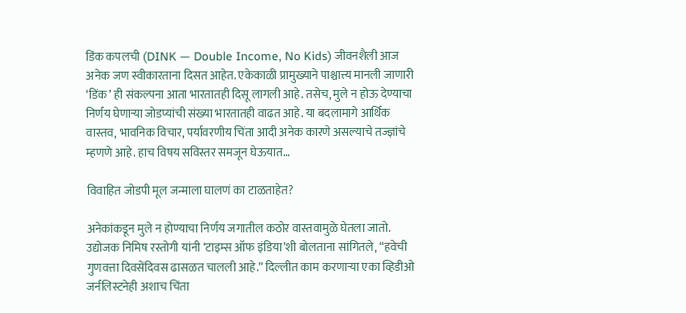डिंक कपलची (DINK — Double Income, No Kids) जीवनशैली आज अनेक जण स्वीकारताना दिसत आहेत. एकेकाळी प्रामुख्याने पाश्चात्त्य मानली जाणारी ‘डिंक’ ही संकल्पना आता भारतातही दिसू लागली आहे. तसेच, मुले न होऊ देण्याचा निर्णय घेणाऱ्या जोडप्यांची संख्या भारतातही वाढत आहे. या बदलामागे आर्थिक वास्तव, भावनिक विचार, पर्यावरणीय चिंता आदी अनेक कारणे असल्याचे तज्ज्ञांचे म्हणणे आहे. हाच विषय सविस्तर समजून घेऊयात…

विवाहित जोडपी मूल जन्माला घालणं का टाळताहेत?

अनेकांकडून मुले न होण्याचा निर्णय जगातील कठोर वास्तवामुळे घेतला जातो. उद्योजक निमिष रस्तोगी यांनी ‘टाइम्स ऑफ इंडिया’शी बोलताना सांगितले, “हवेची गुणवत्ता दिवसेंदिवस ढासळत चालली आहे.” दिल्लीत काम करणाऱ्या एका व्हिडीओ जर्नलिस्टनेही अशाच चिंता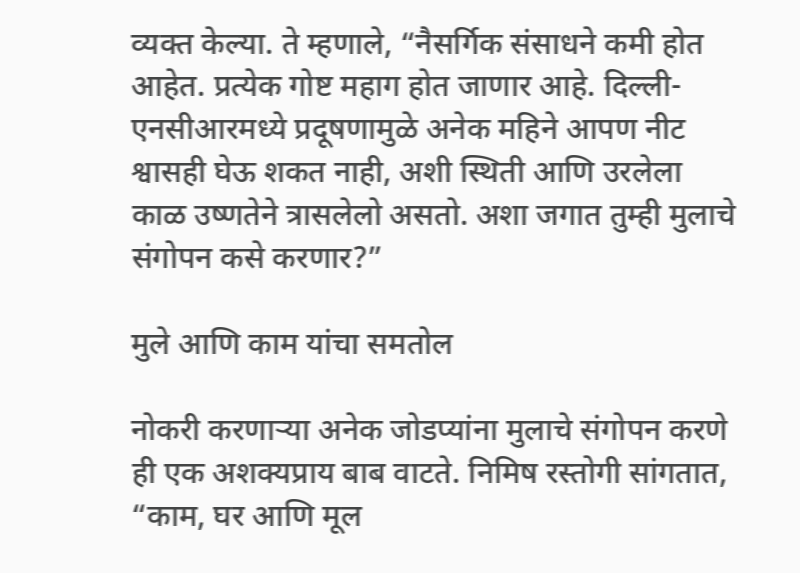व्यक्त केल्या. ते म्हणाले, “नैसर्गिक संसाधने कमी होत आहेत. प्रत्येक गोष्ट महाग होत जाणार आहे. दिल्ली-एनसीआरमध्ये प्रदूषणामुळे अनेक महिने आपण नीट श्वासही घेऊ शकत नाही, अशी स्थिती आणि उरलेला काळ उष्णतेने त्रासलेलो असतो. अशा जगात तुम्ही मुलाचे संगोपन कसे करणार?”

मुले आणि काम यांचा समतोल

नोकरी करणाऱ्या अनेक जोडप्यांना मुलाचे संगोपन करणे ही एक अशक्यप्राय बाब वाटते. निमिष रस्तोगी सांगतात, “काम, घर आणि मूल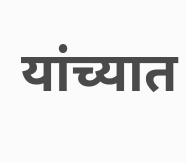यांच्यात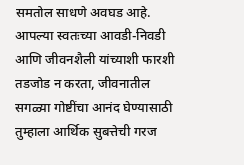समतोल साधणे अवघड आहे. आपल्या स्वतःच्या आवडी-निवडी आणि जीवनशैली यांच्याशी फारशी तडजोड न करता, जीवनातील सगळ्या गोष्टींचा आनंद घेण्यासाठी तुम्हाला आर्थिक सुबत्तेची गरज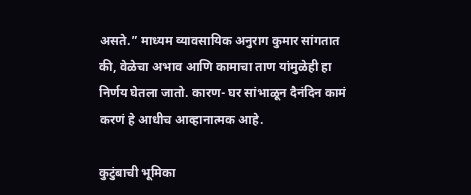असते.” माध्यम व्यावसायिक अनुराग कुमार सांगतात की, वेळेचा अभाव आणि कामाचा ताण यांमुळेही हा निर्णय घेतला जातो. कारण- घर सांभाळून दैनंदिन कामं करणं हे आधीच आव्हानात्मक आहे.

कुटुंबाची भूमिका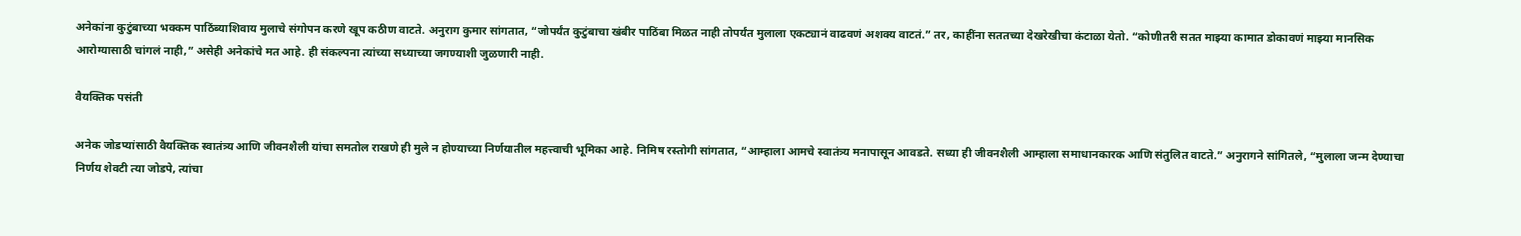अनेकांना कुटुंबाच्या भक्कम पाठिंब्याशिवाय मुलाचे संगोपन करणे खूप कठीण वाटते. अनुराग कुमार सांगतात, “जोपर्यंत कुटुंबाचा खंबीर पाठिंबा मिळत नाही तोपर्यंत मुलाला एकट्यानं वाढवणं अशक्य वाटतं.” तर, काहींना सततच्या देखरेखीचा कंटाळा येतो. “कोणीतरी सतत माझ्या कामात डोकावणं माझ्या मानसिक आरोग्यासाठी चांगलं नाही,” असेही अनेकांचे मत आहे. ही संकल्पना त्यांच्या सध्याच्या जगण्याशी जुळणारी नाही.

वैयक्तिक पसंती

अनेक जोडप्यांसाठी वैयक्तिक स्वातंत्र्य आणि जीवनशैली यांचा समतोल राखणे ही मुले न होण्याच्या निर्णयातील महत्त्वाची भूमिका आहे. निमिष रस्तोगी सांगतात, “आम्हाला आमचे स्वातंत्र्य मनापासून आवडते. सध्या ही जीवनशैली आम्हाला समाधानकारक आणि संतुलित वाटते.” अनुरागने सांगितले, “मुलाला जन्म देण्याचा निर्णय शेवटी त्या जोडपे, त्यांचा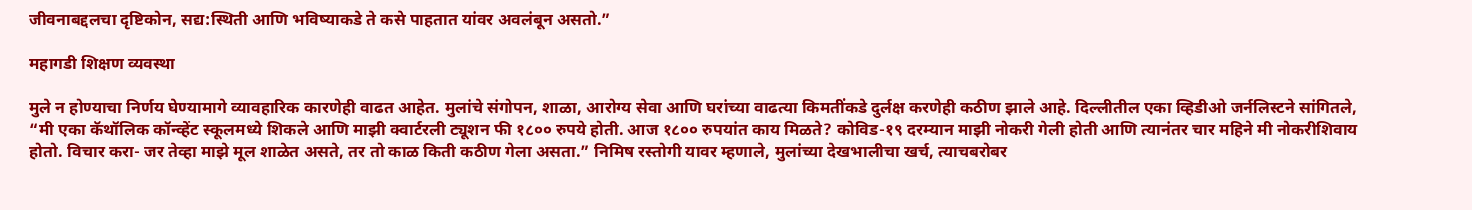जीवनाबद्दलचा दृष्टिकोन, सद्य:स्थिती आणि भविष्याकडे ते कसे पाहतात यांवर अवलंबून असतो.”

महागडी शिक्षण व्यवस्था

मुले न होण्याचा निर्णय घेण्यामागे व्यावहारिक कारणेही वाढत आहेत. मुलांचे संगोपन, शाळा, आरोग्य सेवा आणि घरांच्या वाढत्या किमतींकडे दुर्लक्ष करणेही कठीण झाले आहे. दिल्लीतील एका व्हिडीओ जर्नलिस्टने सांगितले, “मी एका कॅथॉलिक कॉन्व्हेंट स्कूलमध्ये शिकले आणि माझी क्वार्टरली ट्यूशन फी १८०० रुपये होती. आज १८०० रुपयांत काय मिळते? कोविड-१९ दरम्यान माझी नोकरी गेली होती आणि त्यानंतर चार महिने मी नोकरीशिवाय होतो. विचार करा- जर तेव्हा माझे मूल शाळेत असते, तर तो काळ किती कठीण गेला असता.” निमिष रस्तोगी यावर म्हणाले, मुलांच्या देखभालीचा खर्च, त्याचबरोबर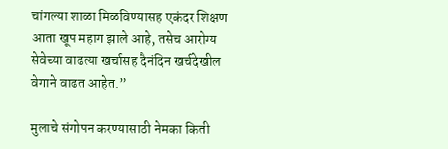चांगल्या शाळा मिळविण्यासह एकंदर शिक्षण आता खूप महाग झाले आहे, तसेच आरोग्य सेवेच्या वाढत्या खर्चासह दैनंदिन खर्चदेखील वेगाने वाढत आहेत.”

मुलाचे संगोपन करण्यासाठी नेमका किती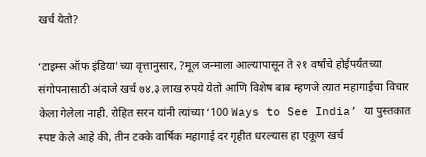खर्च येतो?

‘टाइम्स ऑफ इंडिया’च्या वृत्तानुसार, ?मूल जन्माला आल्यापासून ते २१ वर्षांचे होईपर्यंतच्या संगोपनासाठी अंदाजे खर्च ७४.३ लाख रुपये येतो आणि विशेष बाब म्हणजे त्यात महागाईचा विचार केला गेलेला नाही. रोहित सरन यांनी त्यांच्या ‘100 Ways to See India’ या पुस्तकात स्पष्ट केले आहे की, तीन टक्के वार्षिक महागाई दर गृहीत धरल्यास हा एकूण खर्च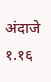अंदाजे १.१६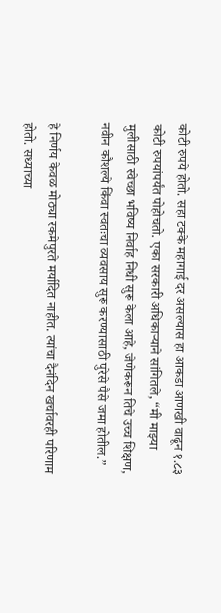कोटी रुपये होतो. सहा टक्के महागाई दर असल्यास हा आकडा आणखी वाढून १.८३ कोटी रुपयांपर्यंत पोहोचतो. एका सरकारी अधिकाऱ्याने सांगितले, “मी माझ्या मुलीसाठी स्वेच्छा भविष्य निर्वाह निधी सुरू केला आहे, जेणेकरून तिचे उच्च शिक्षण, नवीन कौशल्ये किंवा स्वतःचा व्यवसाय सुरू करण्यासाठी पुरेसे पैसे जमा होतील.”

हे निर्णय केवळ मोठ्या रकमेपुरते मर्यादित नाहीत. त्यांचा दैनंदिन खर्चावरही परिणाम होतो. सध्याच्या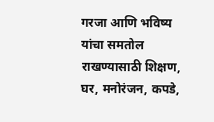गरजा आणि भविष्य यांचा समतोल राखण्यासाठी शिक्षण, घर, मनोरंजन, कपडे,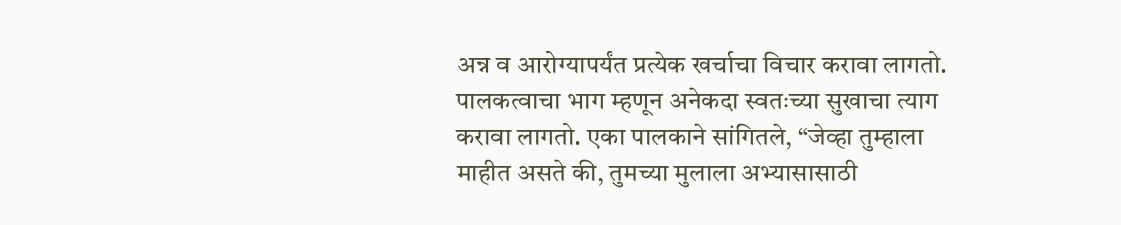अन्न व आरोग्यापर्यंत प्रत्येक खर्चाचा विचार करावा लागतो. पालकत्वाचा भाग म्हणून अनेकदा स्वतःच्या सुखाचा त्याग करावा लागतो. एका पालकाने सांगितले, “जेव्हा तुम्हाला माहीत असते की, तुमच्या मुलाला अभ्यासासाठी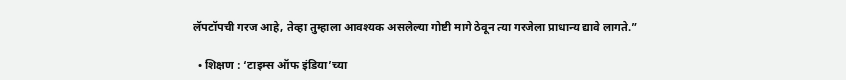लॅपटॉपची गरज आहे, तेव्हा तुम्हाला आवश्यक असलेल्या गोष्टी मागे ठेवून त्या गरजेला प्राधान्य द्यावे लागते.”

  • शिक्षण : ‘टाइम्स ऑफ इंडिया’च्या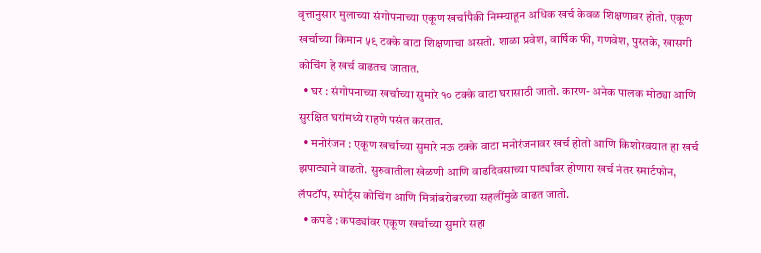वृत्तानुसार मुलाच्या संगोपनाच्या एकूण खर्चापैकी निम्म्याहून अधिक खर्च केवळ शिक्षणावर होतो. एकूण खर्चाच्या किमान ५९ टक्के वाटा शिक्षणाचा असतो. शाळा प्रवेश, वार्षिक फी, गणवेश, पुस्तके, खासगी कोचिंग हे खर्च वाढतच जातात.
  • घर : संगोपनाच्या खर्चाच्या सुमारे १० टक्के वाटा घरासाठी जातो. कारण- अनेक पालक मोठ्या आणि सुरक्षित घरांमध्ये राहणे पसंत करतात.
  • मनोरंजन : एकूण खर्चाच्या सुमारे नऊ टक्के वाटा मनोरंजनावर खर्च होतो आणि किशोरवयात हा खर्च झपाट्याने वाढतो. सुरुवातीला खेळणी आणि वाढदिवसाच्या पार्ट्यांवर होणारा खर्च नंतर स्मार्टफोन, लॅपटॉप, स्पोर्ट्स कोचिंग आणि मित्रांबरोबरच्या सहलींमुळे वाढत जातो.
  • कपडे : कपड्यांवर एकूण खर्चाच्या सुमारे सहा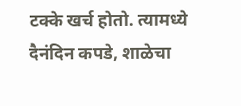टक्के खर्च होतो. त्यामध्ये दैनंदिन कपडे, शाळेचा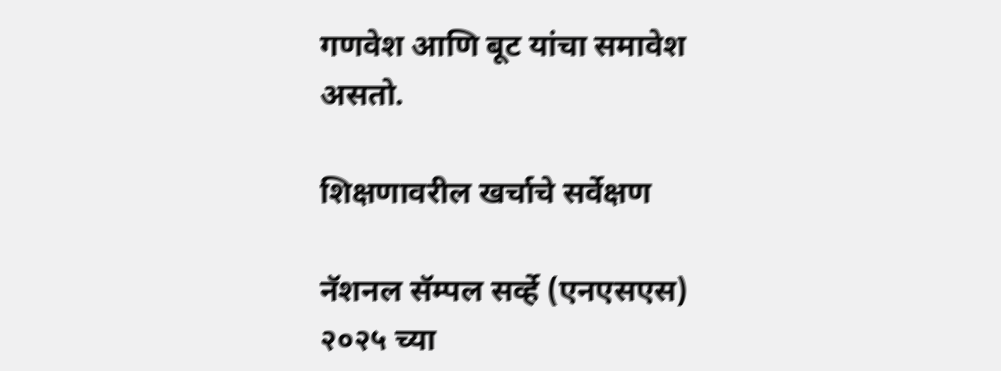गणवेश आणि बूट यांचा समावेश असतो.

शिक्षणावरील खर्चाचे सर्वेक्षण

नॅशनल सॅम्पल सर्व्हे (एनएसएस) २०२५ च्या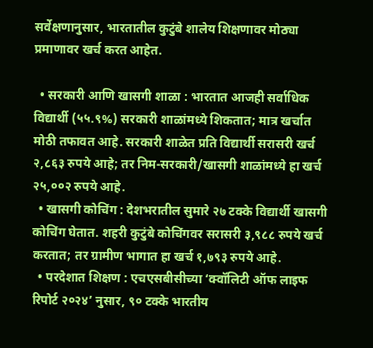सर्वेक्षणानुसार, भारतातील कुटुंबे शालेय शिक्षणावर मोठ्या प्रमाणावर खर्च करत आहेत.

  • सरकारी आणि खासगी शाळा : भारतात आजही सर्वाधिक विद्यार्थी (५५.९%) सरकारी शाळांमध्ये शिकतात; मात्र खर्चात मोठी तफावत आहे. सरकारी शाळेत प्रति विद्यार्थी सरासरी खर्च २,८६३ रुपये आहे; तर निम-सरकारी/खासगी शाळांमध्ये हा खर्च २५,००२ रुपये आहे.
  • खासगी कोचिंग : देशभरातील सुमारे २७ टक्के विद्यार्थी खासगी कोचिंग घेतात. शहरी कुटुंबे कोचिंगवर सरासरी ३,९८८ रुपये खर्च करतात; तर ग्रामीण भागात हा खर्च १,७९३ रुपये आहे.
  • परदेशात शिक्षण : एचएसबीसीच्या ‘क्वॉलिटी ऑफ लाइफ रिपोर्ट २०२४’ नुसार, ९० टक्के भारतीय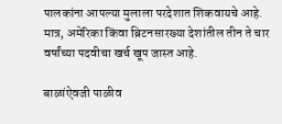पालकांना आपल्या मुलाला परदेशात शिकवायचे आहे. मात्र, अमेरिका किंवा ब्रिटनसारख्या देशांतील तीन ते चार वर्षांच्या पदवीचा खर्च खूप जास्त आहे.

बाळांऐवजी पाळीव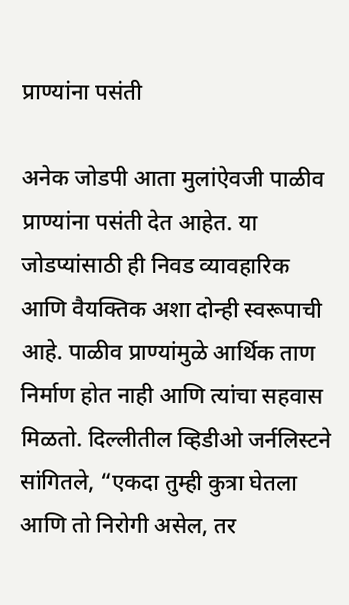प्राण्यांना पसंती

अनेक जोडपी आता मुलांऐवजी पाळीव प्राण्यांना पसंती देत आहेत. या जोडप्यांसाठी ही निवड व्यावहारिक आणि वैयक्तिक अशा दोन्ही स्वरूपाची आहे. पाळीव प्राण्यांमुळे आर्थिक ताण निर्माण होत नाही आणि त्यांचा सहवास मिळतो. दिल्लीतील व्हिडीओ जर्नलिस्टने सांगितले, “एकदा तुम्ही कुत्रा घेतला आणि तो निरोगी असेल, तर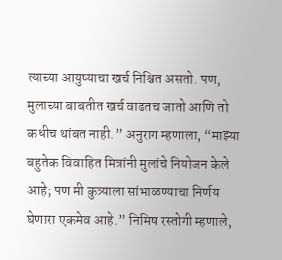त्याच्या आयुष्याचा खर्च निश्चित असतो. पण, मुलाच्या बाबतीत खर्च वाढतच जातो आणि तो कधीच थांबत नाही.” अनुराग म्हणाला, “माझ्या बहुतेक विवाहित मित्रांनी मुलांचे नियोजन केले आहे; पण मी कुत्र्याला सांभाळण्याचा निर्णय घेणारा एकमेव आहे.” निमिष रस्तोगी म्हणाले,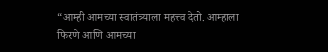“आम्ही आमच्या स्वातंत्र्याला महत्त्व देतो. आम्हाला फिरणे आणि आमच्या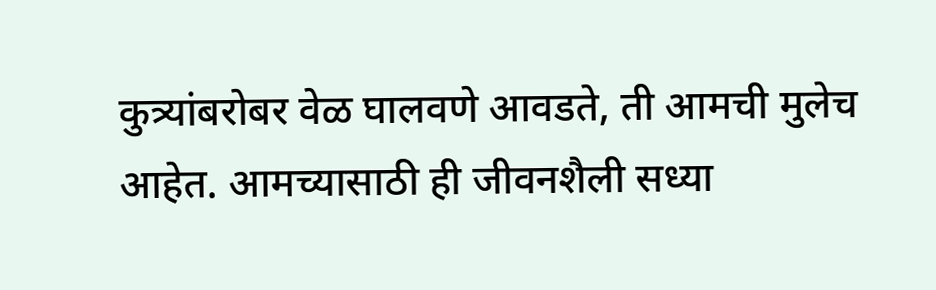कुत्र्यांबरोबर वेळ घालवणे आवडते, ती आमची मुलेच आहेत. आमच्यासाठी ही जीवनशैली सध्या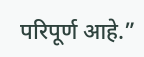परिपूर्ण आहे.”